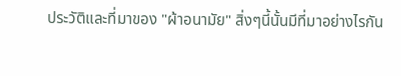ประวัติและที่มาของ "ผ้าอนามัย" สิ่งๆนี้นั้นมีที่มาอย่างไรกัน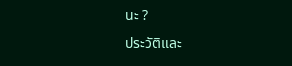นะ ?
ประวัติและ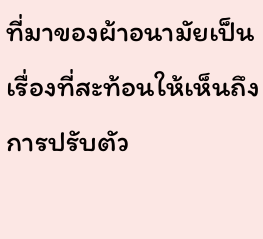ที่มาของผ้าอนามัยเป็นเรื่องที่สะท้อนให้เห็นถึงการปรับตัว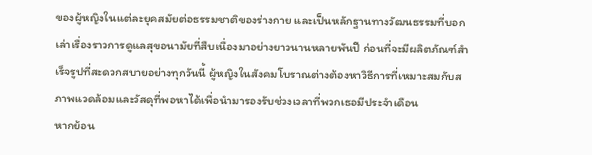ของผู้หญิงในแต่ละยุคสมัยต่อธรรมชาติของร่างกาย และเป็นหลักฐานทางวัฒนธรรมที่บอกเล่าเรื่องราวการดูแลสุขอนามัยที่สืบเนื่องมาอย่างยาวนานหลายพันปี ก่อนที่จะมีผลิตภัณฑ์สำเร็จรูปที่สะดวกสบายอย่างทุกวันนี้ ผู้หญิงในสังคมโบราณต่างต้องหาวิธีการที่เหมาะสมกับสภาพแวดล้อมและวัสดุที่พอหาได้เพื่อนำมารองรับช่วงเวลาที่พวกเธอมีประจำเดือน
หากย้อน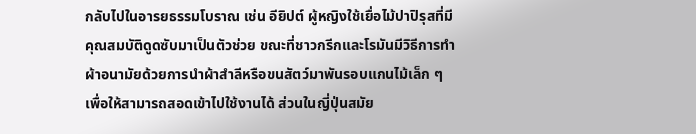กลับไปในอารยธรรมโบราณ เช่น อียิปต์ ผู้หญิงใช้เยื่อไม้ปาปิรุสที่มีคุณสมบัติดูดซับมาเป็นตัวช่วย ขณะที่ชาวกรีกและโรมันมีวิธีการทำผ้าอนามัยด้วยการนำผ้าสำลีหรือขนสัตว์มาพันรอบแกนไม้เล็ก ๆ เพื่อให้สามารถสอดเข้าไปใช้งานได้ ส่วนในญี่ปุ่นสมัย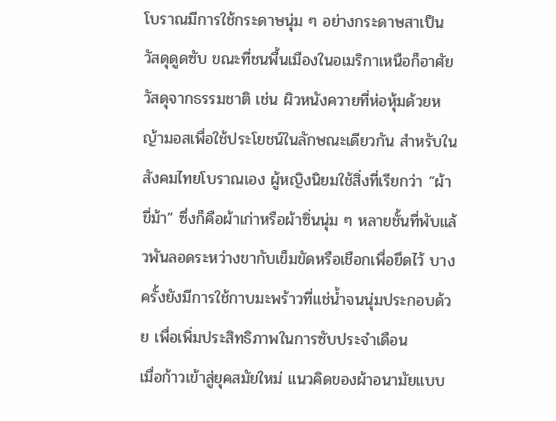โบราณมีการใช้กระดาษนุ่ม ๆ อย่างกระดาษสาเป็นวัสดุดูดซับ ขณะที่ชนพื้นเมืองในอเมริกาเหนือก็อาศัยวัสดุจากธรรมชาติ เช่น ผิวหนังควายที่ห่อหุ้มด้วยหญ้ามอสเพื่อใช้ประโยชน์ในลักษณะเดียวกัน สำหรับในสังคมไทยโบราณเอง ผู้หญิงนิยมใช้สิ่งที่เรียกว่า “ผ้าขี่ม้า” ซึ่งก็คือผ้าเก่าหรือผ้าซิ่นนุ่ม ๆ หลายชั้นที่พับแล้วพันลอดระหว่างขากับเข็มขัดหรือเชือกเพื่อยึดไว้ บางครั้งยังมีการใช้กาบมะพร้าวที่แช่น้ำจนนุ่มประกอบด้วย เพื่อเพิ่มประสิทธิภาพในการซับประจำเดือน
เมื่อก้าวเข้าสู่ยุคสมัยใหม่ แนวคิดของผ้าอนามัยแบบ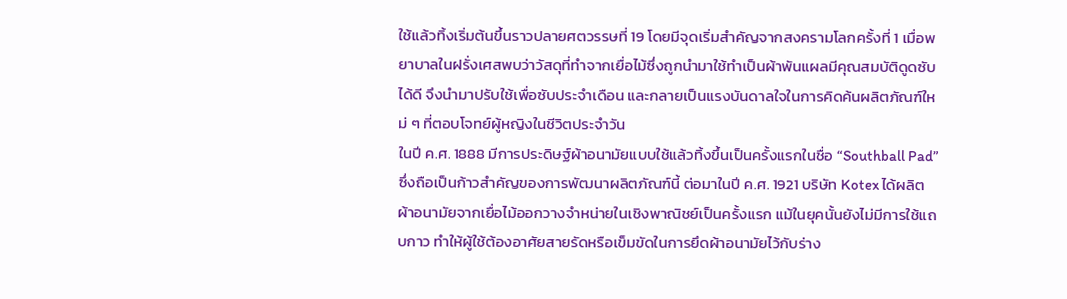ใช้แล้วทิ้งเริ่มต้นขึ้นราวปลายศตวรรษที่ 19 โดยมีจุดเริ่มสำคัญจากสงครามโลกครั้งที่ 1 เมื่อพยาบาลในฝรั่งเศสพบว่าวัสดุที่ทำจากเยื่อไม้ซึ่งถูกนำมาใช้ทำเป็นผ้าพันแผลมีคุณสมบัติดูดซับได้ดี จึงนำมาปรับใช้เพื่อซับประจำเดือน และกลายเป็นแรงบันดาลใจในการคิดค้นผลิตภัณฑ์ใหม่ ๆ ที่ตอบโจทย์ผู้หญิงในชีวิตประจำวัน
ในปี ค.ศ. 1888 มีการประดิษฐ์ผ้าอนามัยแบบใช้แล้วทิ้งขึ้นเป็นครั้งแรกในชื่อ “Southball Pad” ซึ่งถือเป็นก้าวสำคัญของการพัฒนาผลิตภัณฑ์นี้ ต่อมาในปี ค.ศ. 1921 บริษัท Kotex ได้ผลิตผ้าอนามัยจากเยื่อไม้ออกวางจำหน่ายในเชิงพาณิชย์เป็นครั้งแรก แม้ในยุคนั้นยังไม่มีการใช้แถบกาว ทำให้ผู้ใช้ต้องอาศัยสายรัดหรือเข็มขัดในการยึดผ้าอนามัยไว้กับร่าง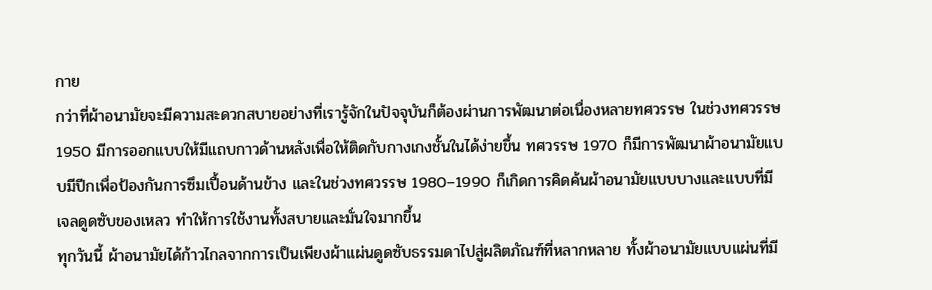กาย
กว่าที่ผ้าอนามัยจะมีความสะดวกสบายอย่างที่เรารู้จักในปัจจุบันก็ต้องผ่านการพัฒนาต่อเนื่องหลายทศวรรษ ในช่วงทศวรรษ 1950 มีการออกแบบให้มีแถบกาวด้านหลังเพื่อให้ติดกับกางเกงชั้นในได้ง่ายขึ้น ทศวรรษ 1970 ก็มีการพัฒนาผ้าอนามัยแบบมีปีกเพื่อป้องกันการซึมเปื้อนด้านข้าง และในช่วงทศวรรษ 1980–1990 ก็เกิดการคิดค้นผ้าอนามัยแบบบางและแบบที่มีเจลดูดซับของเหลว ทำให้การใช้งานทั้งสบายและมั่นใจมากขึ้น
ทุกวันนี้ ผ้าอนามัยได้ก้าวไกลจากการเป็นเพียงผ้าแผ่นดูดซับธรรมดาไปสู่ผลิตภัณฑ์ที่หลากหลาย ทั้งผ้าอนามัยแบบแผ่นที่มี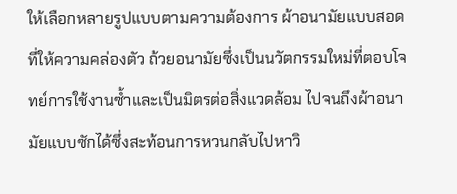ให้เลือกหลายรูปแบบตามความต้องการ ผ้าอนามัยแบบสอดที่ให้ความคล่องตัว ถ้วยอนามัยซึ่งเป็นนวัตกรรมใหม่ที่ตอบโจทย์การใช้งานซ้ำและเป็นมิตรต่อสิ่งแวดล้อม ไปจนถึงผ้าอนามัยแบบซักได้ซึ่งสะท้อนการหวนกลับไปหาวิ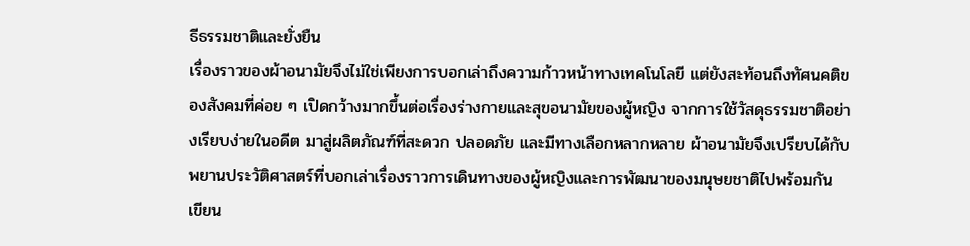ธีธรรมชาติและยั่งยืน
เรื่องราวของผ้าอนามัยจึงไม่ใช่เพียงการบอกเล่าถึงความก้าวหน้าทางเทคโนโลยี แต่ยังสะท้อนถึงทัศนคติของสังคมที่ค่อย ๆ เปิดกว้างมากขึ้นต่อเรื่องร่างกายและสุขอนามัยของผู้หญิง จากการใช้วัสดุธรรมชาติอย่างเรียบง่ายในอดีต มาสู่ผลิตภัณฑ์ที่สะดวก ปลอดภัย และมีทางเลือกหลากหลาย ผ้าอนามัยจึงเปรียบได้กับพยานประวัติศาสตร์ที่บอกเล่าเรื่องราวการเดินทางของผู้หญิงและการพัฒนาของมนุษยชาติไปพร้อมกัน
เขียน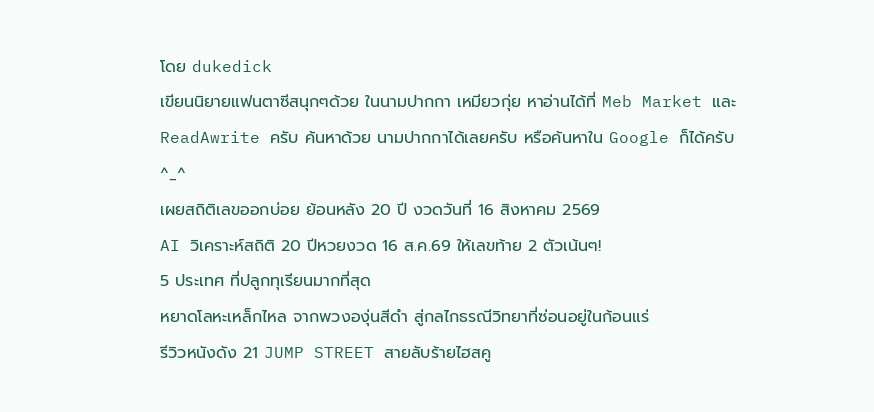โดย dukedick
เขียนนิยายแฟนตาซีสนุกๆด้วย ในนามปากกา เหมียวกุ่ย หาอ่านได้ที่ Meb Market และ ReadAwrite ครับ ค้นหาด้วย นามปากกาได้เลยครับ หรือค้นหาใน Google ก็ได้ครับ ^_^
เผยสถิติเลขออกบ่อย ย้อนหลัง 20 ปี งวดวันที่ 16 สิงหาคม 2569
AI วิเคราะห์สถิติ 20 ปีหวยงวด 16 ส.ค.69 ให้เลขท้าย 2 ตัวเน้นๆ!
5 ประเทศ ที่ปลูกทุเรียนมากที่สุด
หยาดโลหะเหล็กไหล จากพวงองุ่นสีดำ สู่กลไกธรณีวิทยาที่ซ่อนอยู่ในก้อนแร่
รีวิวหนังดัง 21 JUMP STREET สายลับร้ายไฮสคู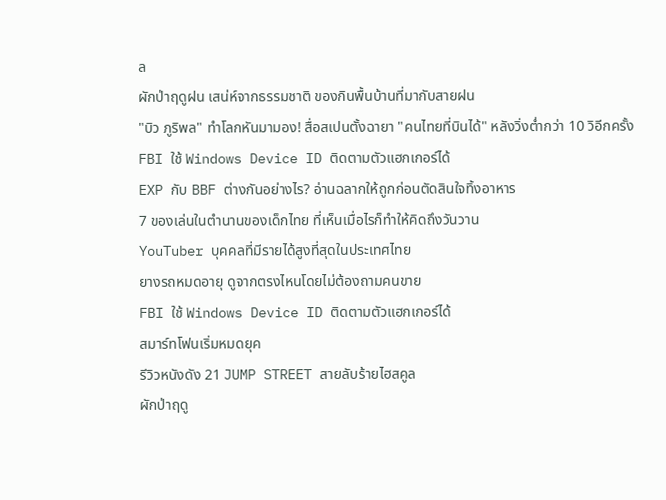ล
ผักป่าฤดูฝน เสน่ห์จากธรรมชาติ ของกินพื้นบ้านที่มากับสายฝน
"บิว ภูริพล" ทำโลกหันมามอง! สื่อสเปนตั้งฉายา "คนไทยที่บินได้" หลังวิ่งต่ำกว่า 10 วิอีกครั้ง
FBI ใช้ Windows Device ID ติดตามตัวแฮกเกอร์ได้
EXP กับ BBF ต่างกันอย่างไร? อ่านฉลากให้ถูกก่อนตัดสินใจทิ้งอาหาร
7 ของเล่นในตำนานของเด็กไทย ที่เห็นเมื่อไรก็ทำให้คิดถึงวันวาน
YouTuber บุคคลที่มีรายได้สูงที่สุดในประเทศไทย
ยางรถหมดอายุ ดูจากตรงไหนโดยไม่ต้องถามคนขาย
FBI ใช้ Windows Device ID ติดตามตัวแฮกเกอร์ได้
สมาร์ทโฟนเริ่มหมดยุค
รีวิวหนังดัง 21 JUMP STREET สายลับร้ายไฮสคูล
ผักป่าฤดู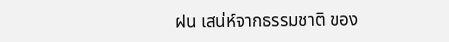ฝน เสน่ห์จากธรรมชาติ ของ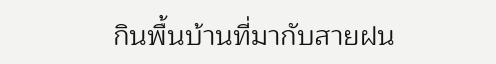กินพื้นบ้านที่มากับสายฝน